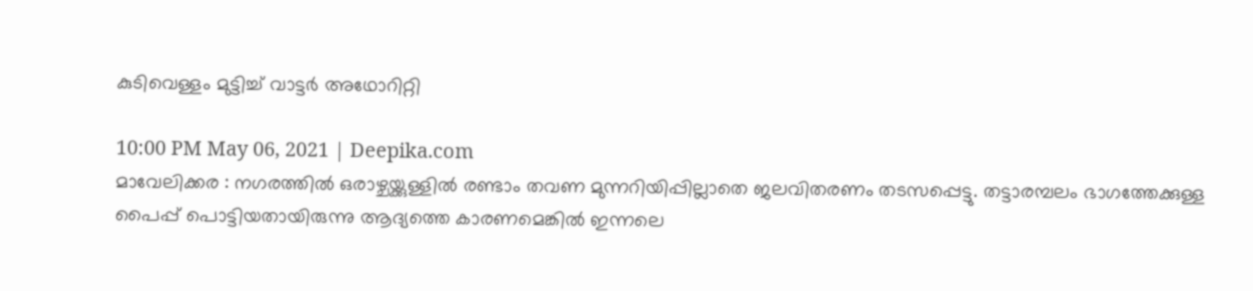കുടിവെള്ളം മുട്ടിച്ച് വാട്ടർ അഥോറിറ്റി

10:00 PM May 06, 2021 | Deepika.com
മാവേലിക്കര : നഗരത്തിൽ ഒരാഴ്ചയ്ക്കുള്ളിൽ രണ്ടാം തവണ മുന്നറിയിപ്പില്ലാതെ ജലവിതരണം തടസപ്പെട്ടു. തട്ടാരമ്പലം ഭാഗത്തേക്കുള്ള പൈപ്പ് പൊട്ടിയതായിരുന്നു ആദ്യത്തെ കാരണമെങ്കിൽ ഇന്നലെ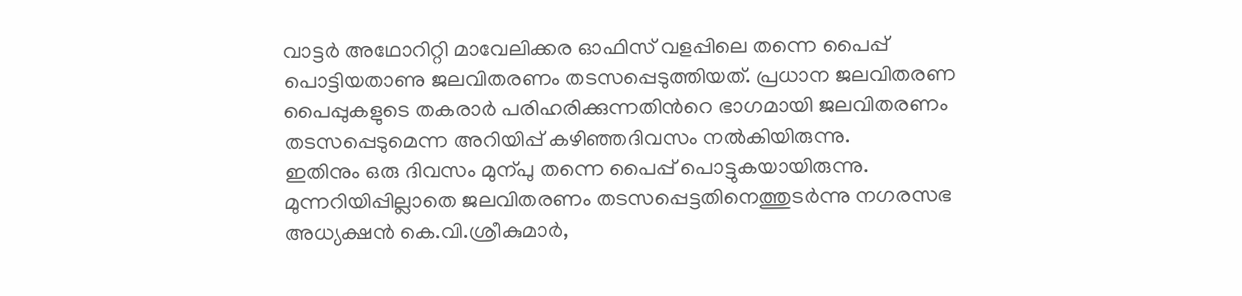വാട്ടർ അഥോറിറ്റി മാവേലിക്കര ഓഫിസ് വളപ്പിലെ തന്നെ പൈപ്പ് പൊട്ടിയതാണു ജലവിതരണം തടസപ്പെടുത്തിയത്. പ്രധാന ജലവിതരണ പൈപ്പുകളുടെ തകരാർ പരിഹരിക്കുന്നതിന്‍റെ ഭാഗമായി ജലവിതരണം തടസപ്പെടുമെന്ന അറിയിപ്പ് കഴിഞ്ഞദിവസം നൽകിയിരുന്നു.
ഇതിനും ഒരു ദിവസം മുന്പു തന്നെ പൈപ്പ് പൊട്ടുകയായിരുന്നു. മുന്നറിയിപ്പില്ലാതെ ജലവിതരണം തടസപ്പെട്ടതിനെത്തുടർന്നു നഗരസഭ അധ്യക്ഷൻ കെ.വി.ശ്രീകുമാർ,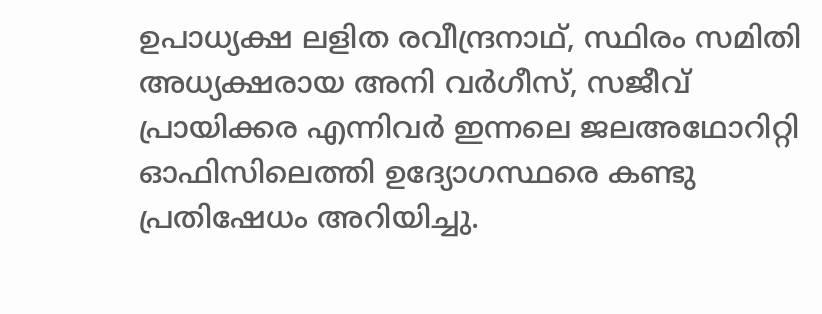ഉപാധ്യക്ഷ ലളിത രവീന്ദ്രനാഥ്, സ്ഥിരം സമിതി അധ്യക്ഷരായ അനി വർഗീസ്, സജീവ് പ്രായിക്കര എന്നിവർ ഇന്നലെ ജലഅഥോറി‌റ്റി ഓഫിസിലെത്തി ഉദ്യോഗസ്ഥരെ കണ്ടു പ്രതിഷേധം അറിയിച്ചു.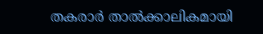തകരാർ താൽക്കാലികമായി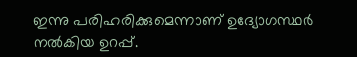ഇന്നു പരിഹരിക്കുമെന്നാണ് ഉദ്യോഗസ്ഥർ നൽകിയ ഉറപ്പ്.